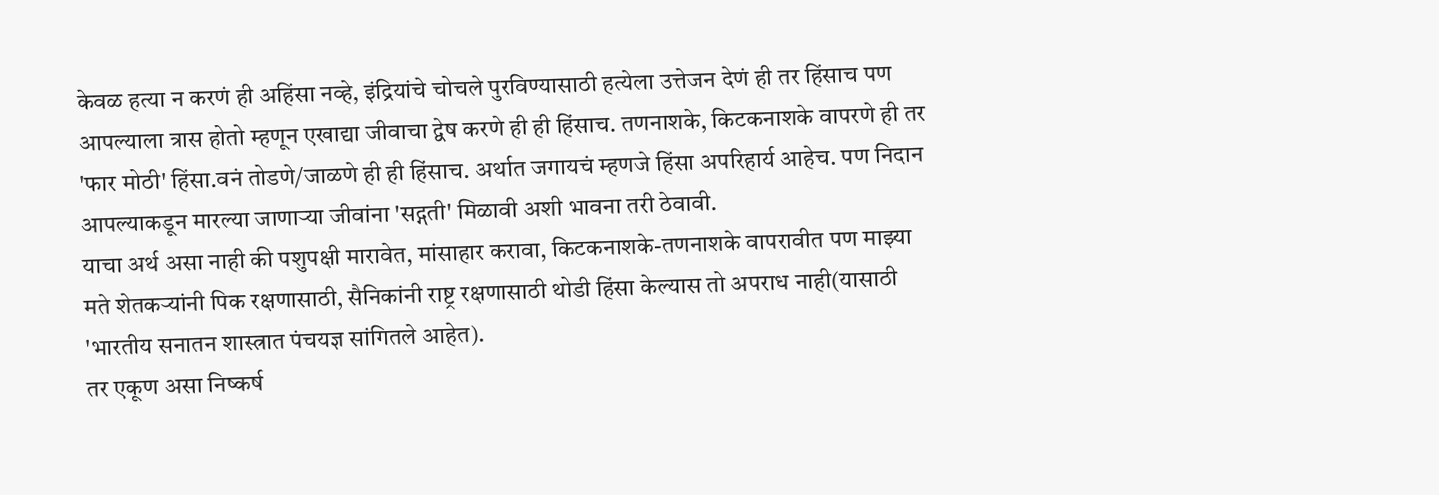केवळ हत्या न करणं ही अहिंसा नव्हे, इंद्रियांचे चोचले पुरविण्यासाठी हत्येला उत्तेजन देणं ही तर हिंसाच पण आपल्याला त्रास होतो म्हणून एखाद्या जीवाचा द्वेष करणे ही ही हिंसाच. तणनाशके, किटकनाशके वापरणे ही तर 'फार मोठी' हिंसा.वनं तोडणे/जाळणे ही ही हिंसाच. अर्थात जगायचं म्हणजे हिंसा अपरिहार्य आहेच. पण निदान आपल्याकडून मारल्या जाणाऱ्या जीवांना 'सद्गती' मिळावी अशी भावना तरी ठेवावी.
याचा अर्थ असा नाही की पशुपक्षी मारावेत, मांसाहार करावा, किटकनाशके-तणनाशके वापरावीत पण माझ्या मते शेतकऱ्यांनी पिक रक्षणासाठी, सैनिकांनी राष्ट्र रक्षणासाठी थोडी हिंसा केल्यास तो अपराध नाही(यासाठी 'भारतीय सनातन शास्त्रात पंचयज्ञ सांगितले आहेत).
तर एकूण असा निष्कर्ष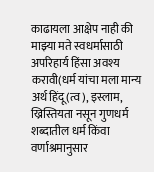काढायला आक्षेप नाही की माझ्या मते स्वधर्मासाठी अपरिहार्य हिंसा अवश्य करावी(धर्म यांचा मला मान्य अर्थ हिंदू(त्व), इस्लाम, ख्रिस्तियता नसून गुणधर्म शब्दातील धर्म किंवा वर्णाश्रमानुसार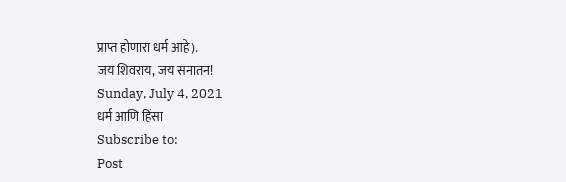प्राप्त होणारा धर्म आहे).
जय शिवराय, जय सनातन!
Sunday, July 4, 2021
धर्म आणि हिंसा
Subscribe to:
Post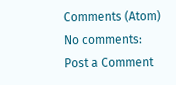Comments (Atom)
No comments:
Post a Comment